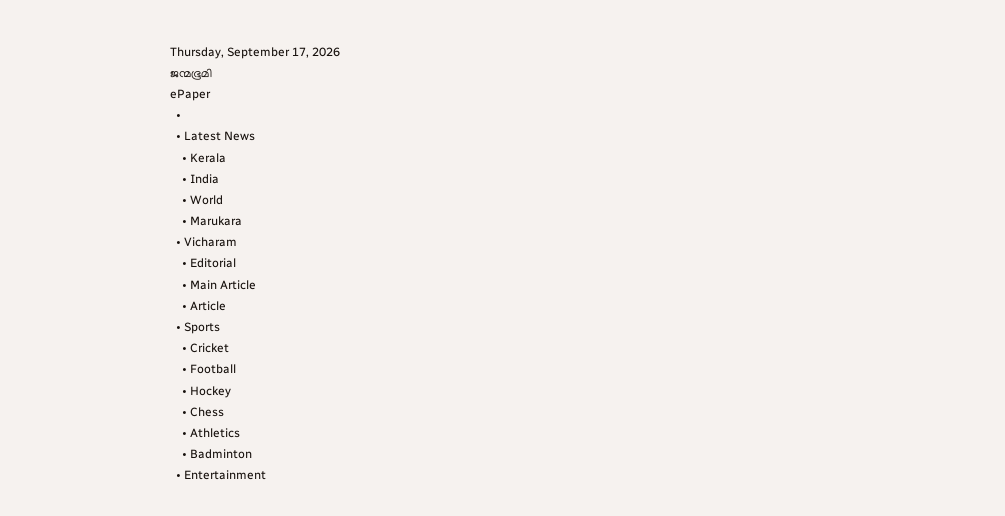Thursday, September 17, 2026
ജന്മഭൂമി
ePaper
  •
  • Latest News
    • Kerala
    • India
    • World
    • Marukara
  • Vicharam
    • Editorial
    • Main Article
    • Article
  • Sports
    • Cricket
    • Football
    • Hockey
    • Chess
    • Athletics
    • Badminton
  • Entertainment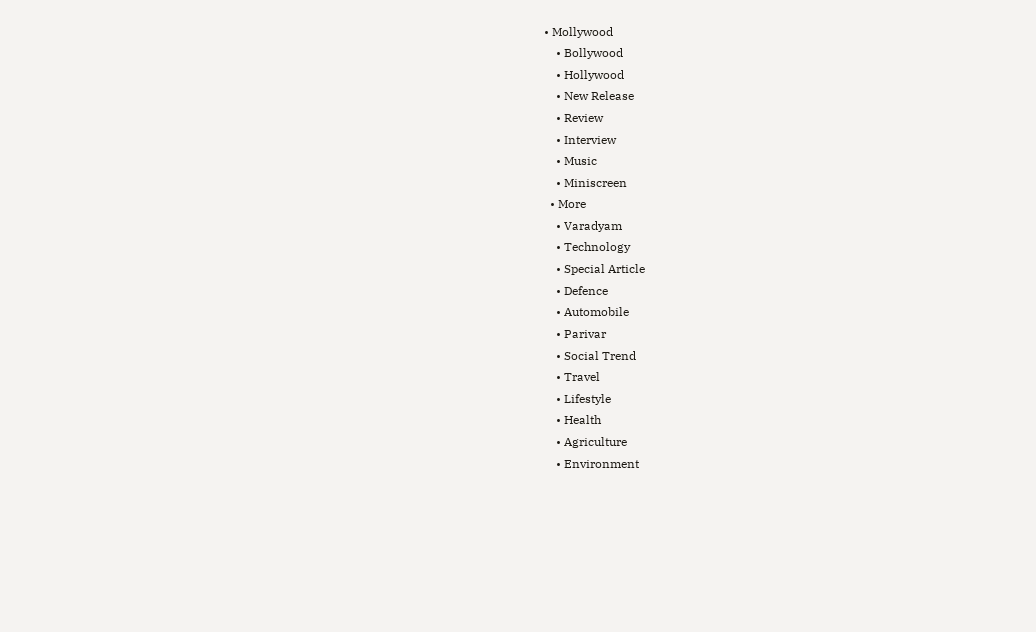• Mollywood
    • Bollywood
    • Hollywood
    • New Release
    • Review
    • Interview
    • Music
    • Miniscreen
  • More
    • Varadyam
    • Technology
    • Special Article
    • Defence
    • Automobile
    • Parivar
    • Social Trend
    • Travel
    • Lifestyle
    • Health
    • Agriculture
    • Environment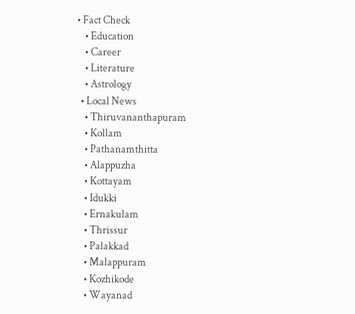• Fact Check
    • Education
    • Career
    • Literature
    • Astrology
  • Local News
    • Thiruvananthapuram
    • Kollam
    • Pathanamthitta
    • Alappuzha
    • Kottayam
    • Idukki
    • Ernakulam
    • Thrissur
    • Palakkad
    • Malappuram
    • Kozhikode
    • Wayanad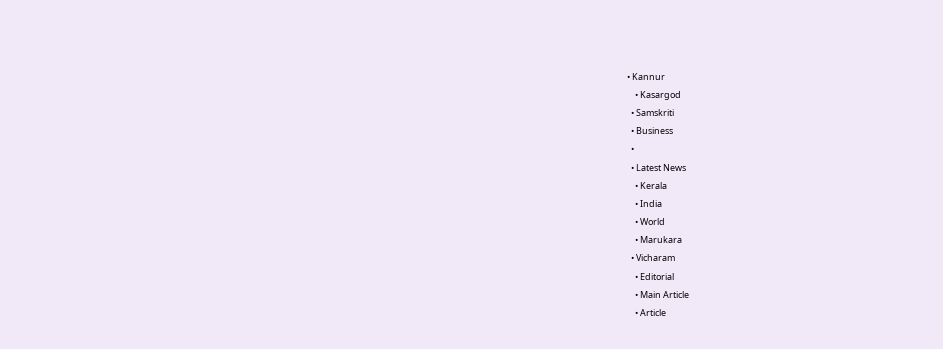• Kannur
    • Kasargod
  • Samskriti
  • Business
  •
  • Latest News
    • Kerala
    • India
    • World
    • Marukara
  • Vicharam
    • Editorial
    • Main Article
    • Article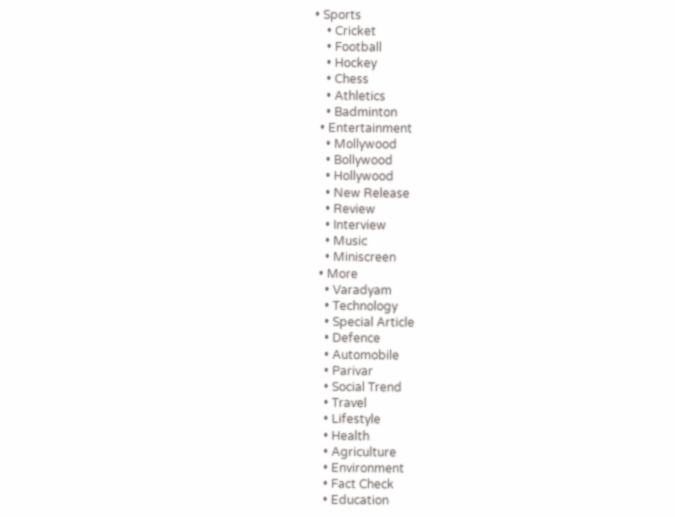• Sports
    • Cricket
    • Football
    • Hockey
    • Chess
    • Athletics
    • Badminton
  • Entertainment
    • Mollywood
    • Bollywood
    • Hollywood
    • New Release
    • Review
    • Interview
    • Music
    • Miniscreen
  • More
    • Varadyam
    • Technology
    • Special Article
    • Defence
    • Automobile
    • Parivar
    • Social Trend
    • Travel
    • Lifestyle
    • Health
    • Agriculture
    • Environment
    • Fact Check
    • Education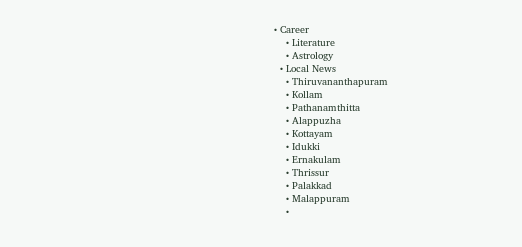• Career
    • Literature
    • Astrology
  • Local News
    • Thiruvananthapuram
    • Kollam
    • Pathanamthitta
    • Alappuzha
    • Kottayam
    • Idukki
    • Ernakulam
    • Thrissur
    • Palakkad
    • Malappuram
    •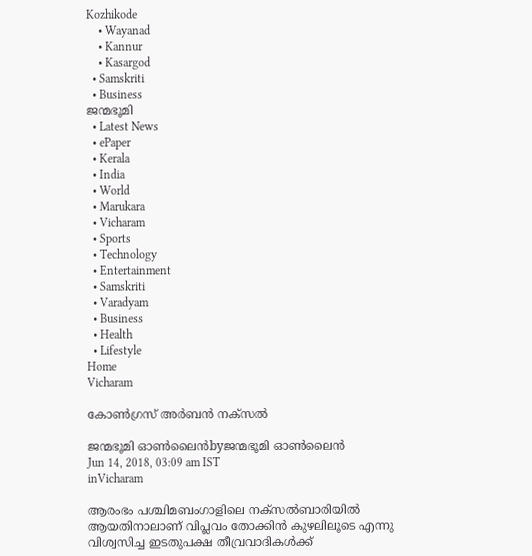Kozhikode
    • Wayanad
    • Kannur
    • Kasargod
  • Samskriti
  • Business
ജന്മഭൂമി
  • Latest News
  • ePaper
  • Kerala
  • India
  • World
  • Marukara
  • Vicharam
  • Sports
  • Technology
  • Entertainment
  • Samskriti
  • Varadyam
  • Business
  • Health
  • Lifestyle
Home
Vicharam

കോണ്‍ഗ്രസ് അര്‍ബന്‍ നക്‌സല്‍

ജന്മഭൂമി ഓണ്‍ലൈന്‍byജന്മഭൂമി ഓണ്‍ലൈന്‍
Jun 14, 2018, 03:09 am IST
inVicharam

ആരംഭം പശ്ചിമബംഗാളിലെ നക്‌സല്‍ബാരിയില്‍ ആയതിനാലാണ് വിപ്ലവം തോക്കിന്‍ കുഴലിലൂടെ എന്നു വിശ്വസിച്ച ഇടതുപക്ഷ തീവ്രവാദികള്‍ക്ക്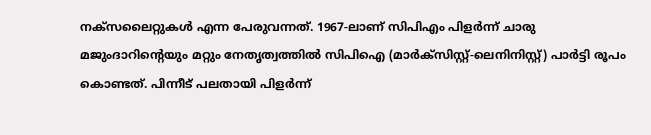നക്‌സലൈറ്റുകള്‍ എന്ന പേരുവന്നത്. 1967-ലാണ് സിപിഎം പിളര്‍ന്ന് ചാരു മജുംദാറിന്റെയും മറ്റും നേതൃത്വത്തില്‍ സിപിഐ (മാര്‍ക്‌സിസ്റ്റ്-ലെനിനിസ്റ്റ്) പാര്‍ട്ടി രൂപം കൊണ്ടത്. പിന്നീട് പലതായി പിളര്‍ന്ന്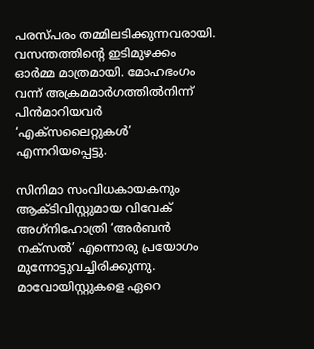പരസ്പരം തമ്മിലടിക്കുന്നവരായി. വസന്തത്തിന്റെ ഇടിമുഴക്കം ഓര്‍മ്മ മാത്രമായി. മോഹഭംഗം വന്ന് അക്രമമാര്‍ഗത്തില്‍നിന്ന് പിന്‍മാറിയവര്‍ ‘എക്‌സലൈറ്റുകള്‍’ എന്നറിയപ്പെട്ടു.

സിനിമാ സംവിധകായകനും ആക്ടിവിസ്റ്റുമായ വിവേക് അഗ്‌നിഹോത്രി ‘അര്‍ബന്‍ നക്‌സല്‍’ എന്നൊരു പ്രയോഗം മുന്നോട്ടുവച്ചിരിക്കുന്നു. മാവോയിസ്റ്റുകളെ ഏറെ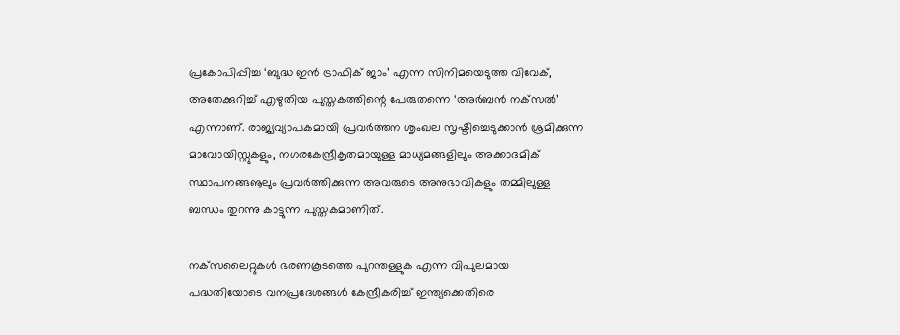പ്രകോപിപ്പിച്ച ‘ബുദ്ധ ഇന്‍ ട്രാഫിക് ജാം’ എന്ന സിനിമയെടുത്ത വിവേക്, അതേക്കുറിച്ച് എഴുതിയ പുസ്തകത്തിന്റെ പേരുതന്നെ ‘അര്‍ബന്‍ നക്‌സല്‍’ എന്നാണ്. രാജ്യവ്യാപകമായി പ്രവര്‍ത്തന ശൃംഖല സൃഷ്ടിച്ചെടുക്കാന്‍ ശ്രമിക്കുന്ന മാവോയിസ്റ്റുകളും, നഗരകേന്ദ്രീകൃതമായുള്ള മാധ്യമങ്ങളിലും അക്കാദമിക് സ്ഥാപനങ്ങൡലും പ്രവര്‍ത്തിക്കുന്ന അവരുടെ അനുഭാവികളും തമ്മിലുള്ള ബന്ധം തുറന്നു കാട്ടുന്ന പുസ്തകമാണിത്.

നക്‌സലൈറ്റുകള്‍ ഭരണകൂടത്തെ പുറന്തള്ളുക എന്ന വിപുലമായ പദ്ധതിയോടെ വനപ്രദേശങ്ങള്‍ കേന്ദ്രീകരിച്ച് ഇന്ത്യക്കെതിരെ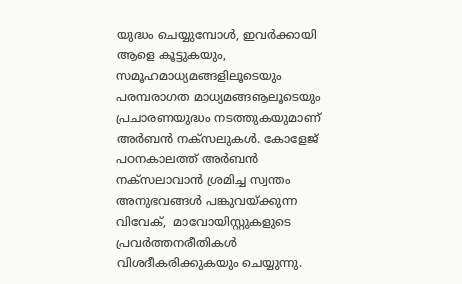യുദ്ധം ചെയ്യുമ്പോള്‍, ഇവര്‍ക്കായി ആളെ കൂട്ടുകയും, സമൂഹമാധ്യമങ്ങളിലൂടെയും പരമ്പരാഗത മാധ്യമങ്ങൡലൂടെയും പ്രചാരണയുദ്ധം നടത്തുകയുമാണ് അര്‍ബന്‍ നക്‌സലുകള്‍. കോളേജ് പഠനകാലത്ത് അര്‍ബന്‍ നക്‌സലാവാന്‍ ശ്രമിച്ച സ്വന്തം അനുഭവങ്ങള്‍ പങ്കുവയ്‌ക്കുന്ന വിവേക്,  മാവോയിസ്റ്റുകളുടെ പ്രവര്‍ത്തനരീതികള്‍ വിശദീകരിക്കുകയും ചെയ്യുന്നു.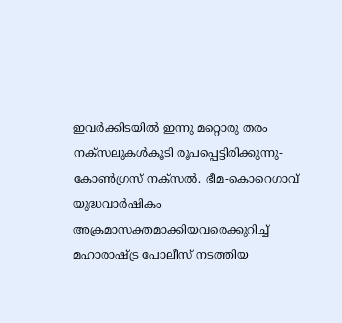ഇവര്‍ക്കിടയില്‍ ഇന്നു മറ്റൊരു തരം നക്‌സലുകള്‍കൂടി രൂപപ്പെട്ടിരിക്കുന്നു- കോണ്‍ഗ്രസ് നക്‌സല്‍. ഭീമ-കൊറെഗാവ് യുദ്ധവാര്‍ഷികം അക്രമാസക്തമാക്കിയവരെക്കുറിച്ച് മഹാരാഷ്‌ട്ര പോലീസ് നടത്തിയ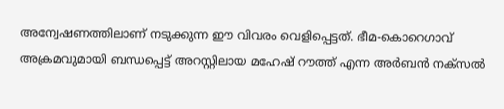അന്വേഷണത്തിലാണ് നടുക്കുന്ന ഈ വിവരം വെളിപ്പെട്ടത്. ഭീമ-കൊറെഗാവ് അക്രമവുമായി ബന്ധപ്പെട്ട് അറസ്റ്റിലായ മഹേഷ് റൗത്ത് എന്ന അര്‍ബന്‍ നക്‌സല്‍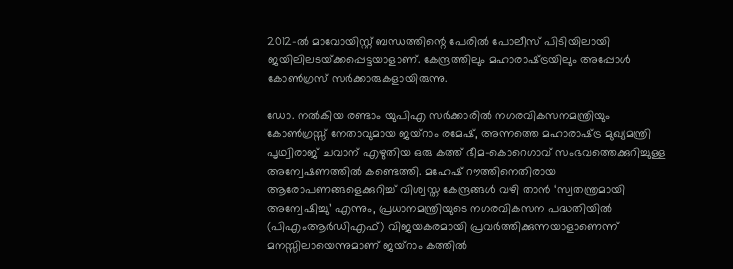2012-ല്‍ മാവോയിസ്റ്റ് ബന്ധത്തിന്റെ പേരില്‍ പോലീസ് പിടിയിലായി ജയിലിലടയ്‌ക്കപ്പെട്ടയാളാണ്. കേന്ദ്രത്തിലും മഹാരാഷ്‌ട്രയിലും അപ്പോള്‍ കോണ്‍ഗ്രസ് സര്‍ക്കാരുകളായിരുന്നു.

ഡോ. നല്‍കിയ രണ്ടാം യുപിഎ സര്‍ക്കാരില്‍ നഗരവികസനമന്ത്രിയും കോണ്‍ഗ്രസ്സ് നേതാവുമായ ജയ്‌റാം രമേഷ്, അന്നത്തെ മഹാരാഷ്‌ട്ര മുഖ്യമന്ത്രി പൃഥ്വിരാജ് ചവാന് എഴുതിയ ഒരു കത്ത് ഭീമ-കൊറെഗാവ് സംഭവത്തെക്കുറിച്ചുള്ള അന്വേഷണത്തില്‍ കണ്ടെത്തി. മഹേഷ് റൗത്തിനെതിരായ ആരോപണങ്ങളെക്കുറിച്ച് വിശ്വസ്ത കേന്ദ്രങ്ങള്‍ വഴി താന്‍ ‘സ്വതന്ത്രമായി അന്വേഷിച്ചു’ എന്നും, പ്രധാനമന്ത്രിയുടെ നഗരവികസന പദ്ധതിയില്‍ (പിഎംആര്‍ഡിഎഫ്) വിജയകരമായി പ്രവര്‍ത്തിക്കുന്നയാളാണെന്ന് മനസ്സിലായെന്നുമാണ് ജയ്‌റാം കത്തില്‍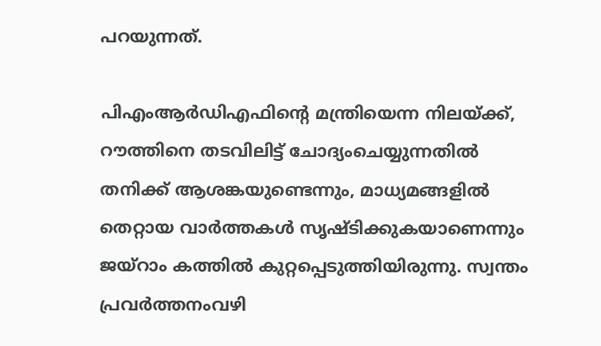പറയുന്നത്.

പിഎംആര്‍ഡിഎഫിന്റെ മന്ത്രിയെന്ന നിലയ്‌ക്ക്, റൗത്തിനെ തടവിലിട്ട് ചോദ്യംചെയ്യുന്നതില്‍ തനിക്ക് ആശങ്കയുണ്ടെന്നും, മാധ്യമങ്ങളില്‍ തെറ്റായ വാര്‍ത്തകള്‍ സൃഷ്ടിക്കുകയാണെന്നും ജയ്‌റാം കത്തില്‍ കുറ്റപ്പെടുത്തിയിരുന്നു. സ്വന്തം പ്രവര്‍ത്തനംവഴി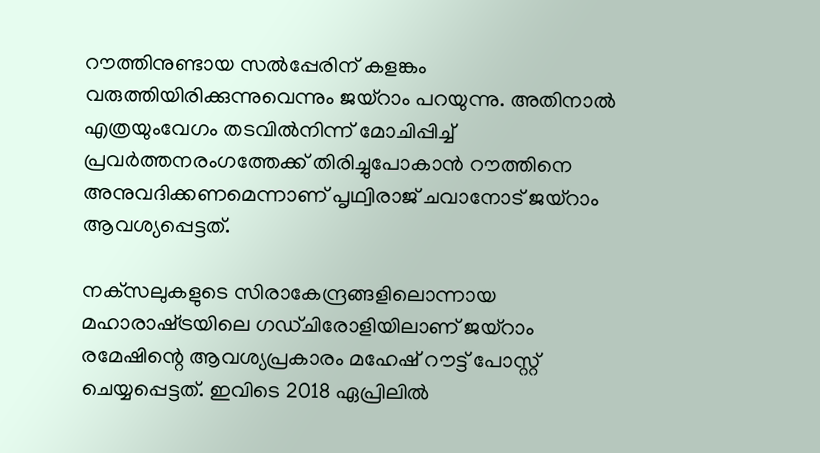റൗത്തിനുണ്ടായ സല്‍പ്പേരിന് കളങ്കം വരുത്തിയിരിക്കുന്നുവെന്നും ജയ്‌റാം പറയുന്നു. അതിനാല്‍ എത്രയുംവേഗം തടവില്‍നിന്ന് മോചിപ്പിച്ച് പ്രവര്‍ത്തനരംഗത്തേക്ക് തിരിച്ചുപോകാന്‍ റൗത്തിനെ അനുവദിക്കണമെന്നാണ് പൃഥ്വിരാജ് ചവാനോട് ജയ്‌റാം ആവശ്യപ്പെട്ടത്.

നക്‌സലുകളുടെ സിരാകേന്ദ്രങ്ങളിലൊന്നായ മഹാരാഷ്‌ട്രയിലെ ഗഡ്ചിരോളിയിലാണ് ജയ്‌റാം രമേഷിന്റെ ആവശ്യപ്രകാരം മഹേഷ് റൗട്ട് പോസ്റ്റ് ചെയ്യപ്പെട്ടത്. ഇവിടെ 2018 ഏപ്രിലില്‍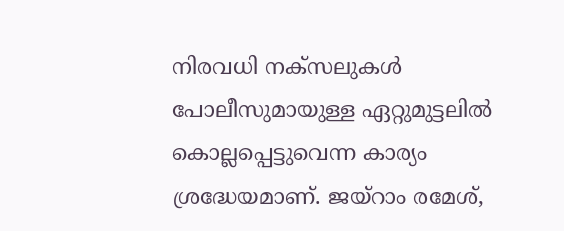നിരവധി നക്‌സലുകള്‍ പോലീസുമായുള്ള ഏറ്റുമുട്ടലില്‍ കൊല്ലപ്പെട്ടുവെന്ന കാര്യം ശ്രദ്ധേയമാണ്. ജയ്‌റാം രമേശ്,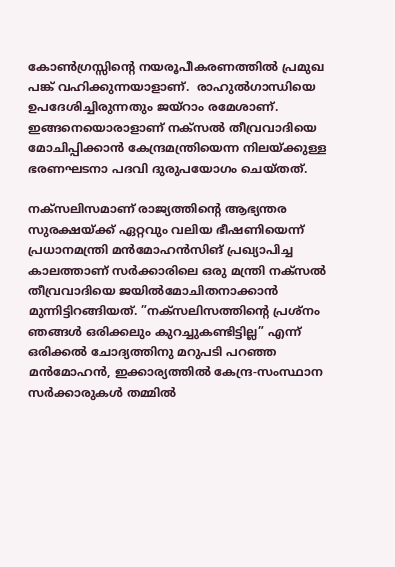കോണ്‍ഗ്രസ്സിന്റെ നയരൂപീകരണത്തില്‍ പ്രമുഖ പങ്ക് വഹിക്കുന്നയാളാണ്.  രാഹുല്‍ഗാന്ധിയെ ഉപദേശിച്ചിരുന്നതും ജയ്‌റാം രമേശാണ്. ഇങ്ങനെയൊരാളാണ് നക്‌സല്‍ തീവ്രവാദിയെ മോചിപ്പിക്കാന്‍ കേന്ദ്രമന്ത്രിയെന്ന നിലയ്‌ക്കുള്ള ഭരണഘടനാ പദവി ദുരുപയോഗം ചെയ്തത്.

നക്‌സലിസമാണ് രാജ്യത്തിന്റെ ആഭ്യന്തര സുരക്ഷയ്‌ക്ക് ഏറ്റവും വലിയ ഭീഷണിയെന്ന് പ്രധാനമന്ത്രി മന്‍മോഹന്‍സിങ് പ്രഖ്യാപിച്ച കാലത്താണ് സര്‍ക്കാരിലെ ഒരു മന്ത്രി നക്‌സല്‍ തീവ്രവാദിയെ ജയില്‍മോചിതനാക്കാന്‍ മുന്നിട്ടിറങ്ങിയത്. ”നക്‌സലിസത്തിന്റെ പ്രശ്‌നം ഞങ്ങള്‍ ഒരിക്കലും കുറച്ചുകണ്ടിട്ടില്ല” എന്ന് ഒരിക്കല്‍ ചോദ്യത്തിനു മറുപടി പറഞ്ഞ മന്‍മോഹന്‍, ഇക്കാര്യത്തില്‍ കേന്ദ്ര-സംസ്ഥാന സര്‍ക്കാരുകള്‍ തമ്മില്‍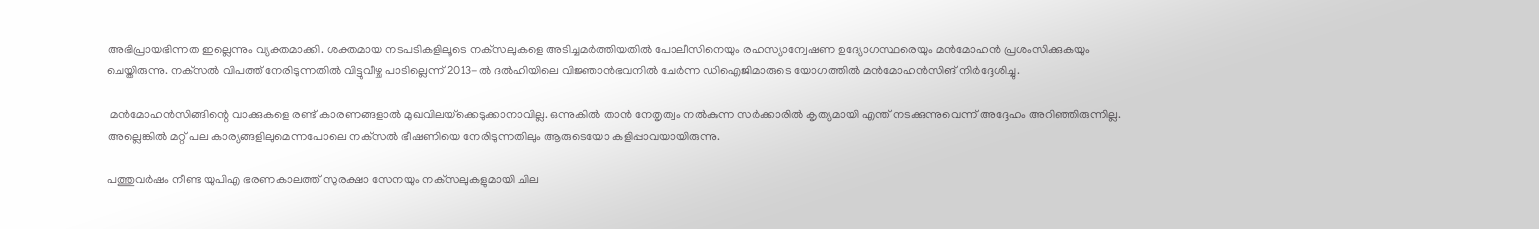അഭിപ്രായഭിന്നത ഇല്ലെന്നും വ്യക്തമാക്കി. ശക്തമായ നടപടികളിലൂടെ നക്‌സലുകളെ അടിച്ചമര്‍ത്തിയതില്‍ പോലീസിനെയും രഹസ്യാന്വേഷണ ഉദ്യോഗസ്ഥരെയും മന്‍മോഹന്‍ പ്രശംസിക്കുകയും ചെയ്തിരുന്നു. നക്‌സല്‍ വിപത്ത് നേരിടുന്നതില്‍ വിട്ടുവീഴ്ച പാടില്ലെന്ന് 2013-ല്‍ ദല്‍ഹിയിലെ വിജ്ഞാന്‍ഭവനില്‍ ചേര്‍ന്ന ഡിഐജിമാരുടെ യോഗത്തില്‍ മന്‍മോഹന്‍സിങ് നിര്‍ദ്ദേശിച്ചു.

 മന്‍മോഹന്‍സിങ്ങിന്റെ വാക്കുകളെ രണ്ട് കാരണങ്ങളാല്‍ മുഖവിലയ്‌ക്കെടുക്കാനാവില്ല. ഒന്നുകില്‍ താന്‍ നേതൃത്വം നല്‍കുന്ന സര്‍ക്കാരില്‍ കൃത്യമായി എന്ത് നടക്കുന്നുവെന്ന് അദ്ദേഹം അറിഞ്ഞിരുന്നില്ല. അല്ലെങ്കില്‍ മറ്റ് പല കാര്യങ്ങളിലുമെന്നപോലെ നക്‌സല്‍ ഭീഷണിയെ നേരിടുന്നതിലും ആരുടെയോ കളിപ്പാവയായിരുന്നു.

പത്തുവര്‍ഷം നീണ്ട യുപിഎ ഭരണകാലത്ത് സുരക്ഷാ സേനയും നക്‌സലുകളുമായി ചില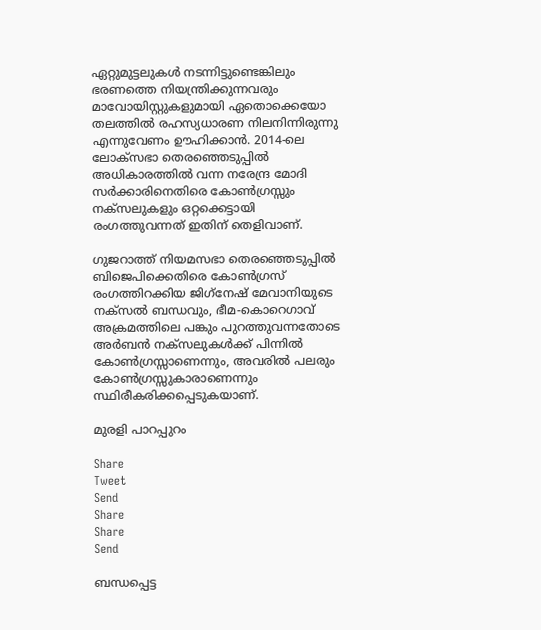ഏറ്റുമുട്ടലുകള്‍ നടന്നിട്ടുണ്ടെങ്കിലും ഭരണത്തെ നിയന്ത്രിക്കുന്നവരും മാവോയിസ്റ്റുകളുമായി ഏതൊക്കെയോ തലത്തില്‍ രഹസ്യധാരണ നിലനിന്നിരുന്നു എന്നുവേണം ഊഹിക്കാന്‍. 2014-ലെ ലോക്‌സഭാ തെരഞ്ഞെടുപ്പില്‍ അധികാരത്തില്‍ വന്ന നരേന്ദ്ര മോദി സര്‍ക്കാരിനെതിരെ കോണ്‍ഗ്രസ്സും നക്‌സലുകളും ഒറ്റക്കെട്ടായി രംഗത്തുവന്നത് ഇതിന് തെളിവാണ്.

ഗുജറാത്ത് നിയമസഭാ തെരഞ്ഞെടുപ്പില്‍ ബിജെപിക്കെതിരെ കോണ്‍ഗ്രസ് രംഗത്തിറക്കിയ ജിഗ്‌നേഷ് മേവാനിയുടെ നക്‌സല്‍ ബന്ധവും, ഭീമ-കൊറെഗാവ് അക്രമത്തിലെ പങ്കും പുറത്തുവന്നതോടെ അര്‍ബന്‍ നക്‌സലുകള്‍ക്ക് പിന്നില്‍ കോണ്‍ഗ്രസ്സാണെന്നും, അവരില്‍ പലരും കോണ്‍ഗ്രസ്സുകാരാണെന്നും സ്ഥിരീകരിക്കപ്പെടുകയാണ്.

മുരളി പാറപ്പുറം

Share
Tweet
Send
Share
Share
Send

ബന്ധപ്പെട്ട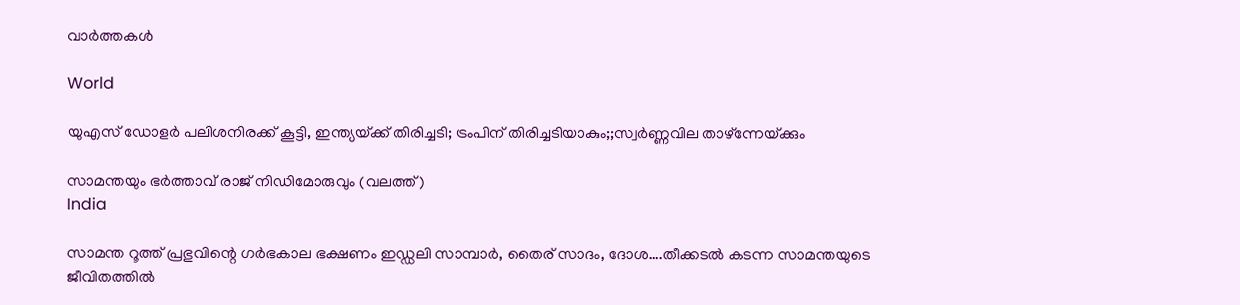വാര്‍ത്തകള്‍

World

യുഎസ് ഡോളര്‍ പലിശനിരക്ക് കൂട്ടി, ഇന്ത്യയ്‌ക്ക് തിരിച്ചടി; ട്രംപിന് തിരിച്ചടിയാകും;;സ്വര്‍ണ്ണവില താഴ്ന്നേയ്‌ക്കും

സാമന്തയും ഭര്‍ത്താവ് രാജ് നിഡിമോരുവും (വലത്ത്)
India

സാമന്ത റൂത്ത് പ്രഭുവിന്റെ ഗര്‍ഭകാല ഭക്ഷണം ഇഡ്ഡലി സാമ്പാര്‍, തൈര് സാദം, ദോശ….തീക്കടല്‍ കടന്ന സാമന്തയുടെ ജീവിതത്തില്‍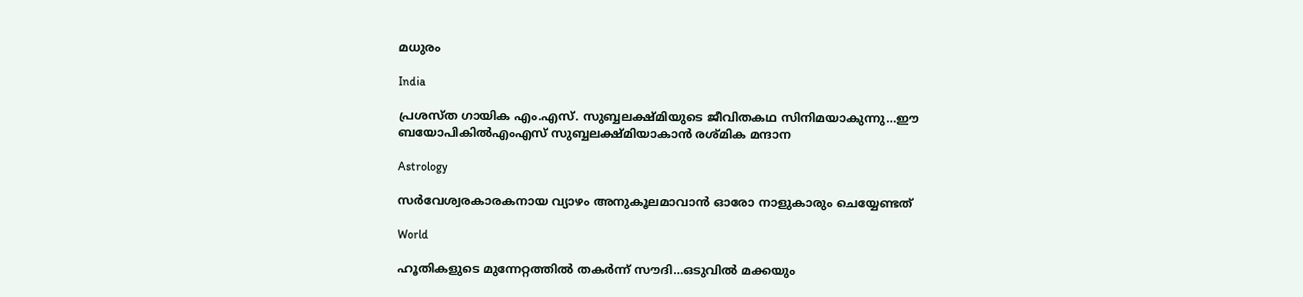മധുരം

India

പ്രശസ്ത ഗായിക എം.എസ്. സുബ്ബലക്ഷ്മിയുടെ ജീവിതകഥ സിനിമയാകുന്നു…ഈ ബയോപികില്‍എംഎസ് സുബ്ബലക്ഷ്മിയാകാന്‍ രശ്മിക മന്ദാന

Astrology

സർവേശ്വരകാരകനായ വ്യാഴം അനുകൂലമാവാൻ ഓരോ നാളുകാരും ചെയ്യേണ്ടത്

World

ഹൂതികളുടെ മുന്നേറ്റത്തില്‍ തകര്‍ന്ന് സൗദി…ഒടുവില്‍ മക്കയും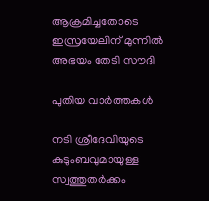ആക്രമിച്ചതോടെ ഇസ്രയേലിന് മുന്നില്‍ അഭയം തേടി സൗദി

പുതിയ വാര്‍ത്തകള്‍

നടി ശ്രീദേവിയുടെ കുടുംബവുമായുള്ള സ്വത്തുതര്‍ക്കം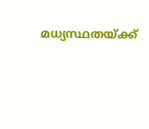മധ്യസ്ഥതയ്‌ക്ക്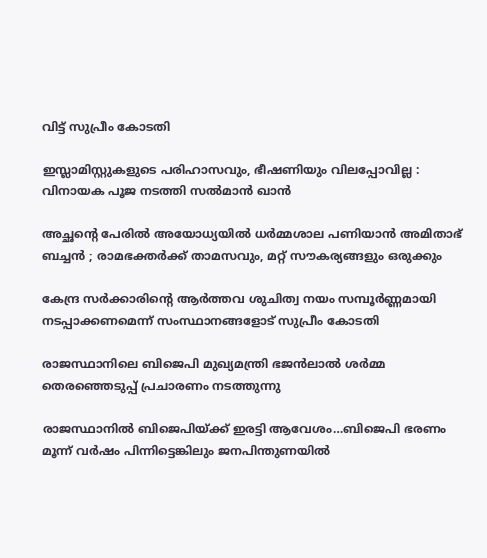വിട്ട് സുപ്രീം കോടതി

ഇസ്ലാമിസ്റ്റുകളുടെ പരിഹാസവും, ഭീഷണിയും വിലപ്പോവില്ല : വിനായക പൂജ നടത്തി സൽമാൻ ഖാൻ

അച്ഛന്റെ പേരിൽ അയോധ്യയിൽ ധർമ്മശാല പണിയാൻ അമിതാഭ് ബച്ചൻ ; രാമഭക്തർക്ക് താമസവും, മറ്റ് സൗകര്യങ്ങളും ഒരുക്കും

കേന്ദ്ര സര്‍ക്കാരിന്റെ ആര്‍ത്തവ ശുചിത്വ നയം സമ്പൂര്‍ണ്ണമായി നടപ്പാക്കണമെന്ന് സംസ്ഥാനങ്ങളോട് സുപ്രീം കോടതി

രാജസ്ഥാനിലെ ബിജെപി മുഖ്യമന്ത്രി ഭജന്‍ലാല്‍ ശര്‍മ്മ തെരഞ്ഞെടുപ്പ് പ്രചാരണം നടത്തുന്നു

രാജസ്ഥാനില്‍ ബിജെപിയ്‌ക്ക് ഇരട്ടി ആവേശം…ബിജെപി ഭരണം മൂന്ന് വര്‍ഷം പിന്നിട്ടെങ്കിലും ജനപിന്തുണയില്‍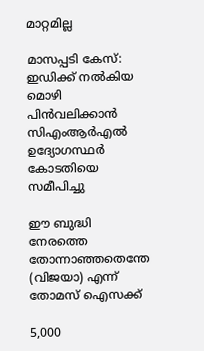മാറ്റമില്ല

മാസപ്പടി കേസ്: ഇഡിക്ക് നല്‍കിയ മൊഴി പിന്‍വലിക്കാന്‍ സിഎംആര്‍എല്‍ ഉദ്യോഗസ്ഥര്‍ കോടതിയെ സമീപിച്ചു

ഈ ബുദ്ധി നേരത്തെ തോന്നാഞ്ഞതെന്തേ (വിജയാ) എന്ന് തോമസ് ഐസക്ക്

5,000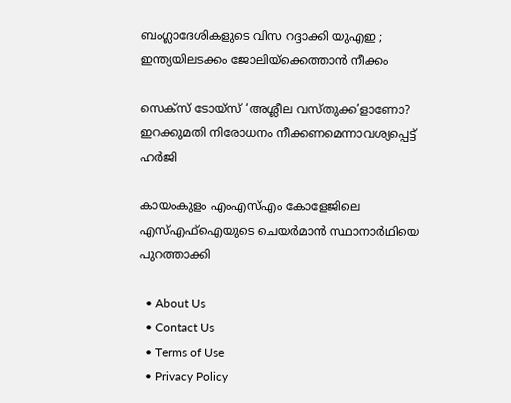ബംഗ്ലാദേശികളുടെ വിസ റദ്ദാക്കി യുഎഇ ; ഇന്ത്യയിലടക്കം ജോലിയ്‌ക്കെത്താൻ നീക്കം

സെക്സ് ടോയ്സ് ‘അശ്ലീല വസ്തുക്ക’ളാണോ? ഇറക്കുമതി നിരോധനം നീക്കണമെന്നാവശ്യപ്പെട്ട് ഹര്‍ജി

കായംകുളം എംഎസ്എം കോളേജിലെ എസ്എഫ്ഐയുടെ ചെയര്‍മാന്‍ സ്ഥാനാര്‍ഥിയെ പുറത്താക്കി

  • About Us
  • Contact Us
  • Terms of Use
  • Privacy Policy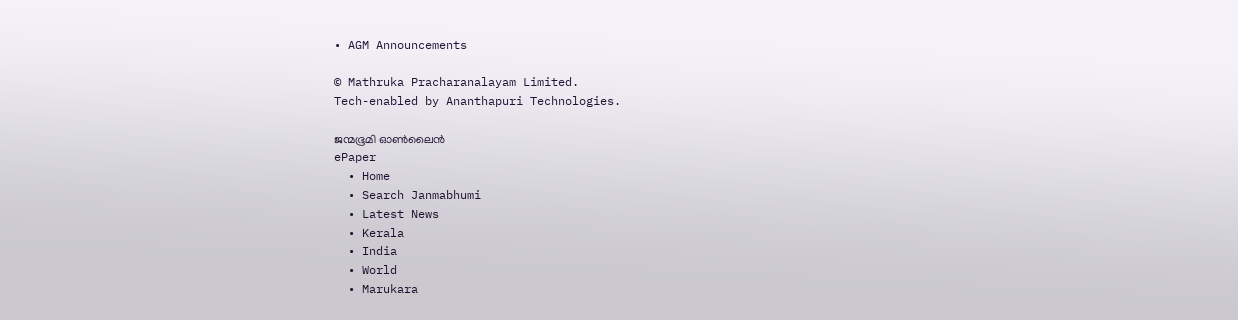• AGM Announcements

© Mathruka Pracharanalayam Limited.
Tech-enabled by Ananthapuri Technologies.

ജന്മഭൂമി ഓണ്‍ലൈന്‍
ePaper
  • Home
  • Search Janmabhumi
  • Latest News
  • Kerala
  • India
  • World
  • Marukara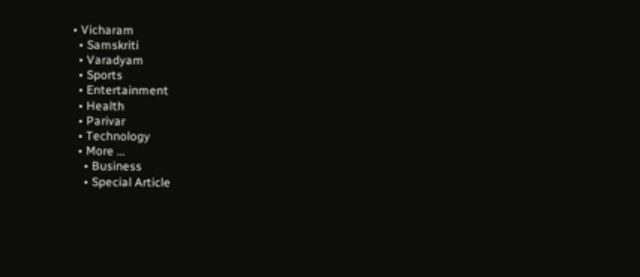• Vicharam
  • Samskriti
  • Varadyam
  • Sports
  • Entertainment
  • Health
  • Parivar
  • Technology
  • More …
    • Business
    • Special Article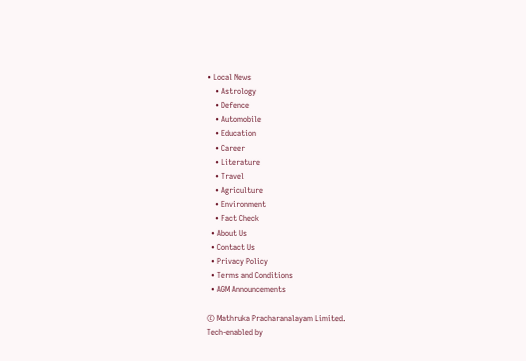• Local News
    • Astrology
    • Defence
    • Automobile
    • Education
    • Career
    • Literature
    • Travel
    • Agriculture
    • Environment
    • Fact Check
  • About Us
  • Contact Us
  • Privacy Policy
  • Terms and Conditions
  • AGM Announcements

© Mathruka Pracharanalayam Limited.
Tech-enabled by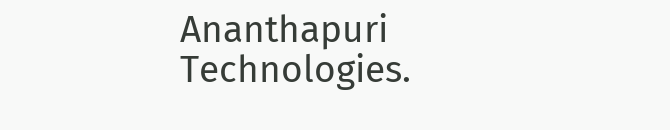Ananthapuri Technologies.